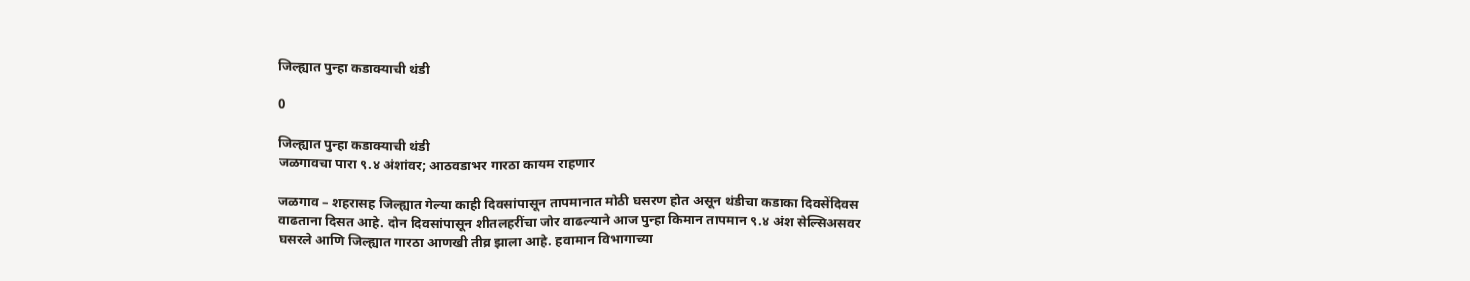जिल्ह्यात पुन्हा कडाक्याची थंडी

0

जिल्ह्यात पुन्हा कडाक्याची थंडी
जळगावचा पारा ९.४ अंशांवर; आठवडाभर गारठा कायम राहणार

जळगाव – शहरासह जिल्ह्यात गेल्या काही दिवसांपासून तापमानात मोठी घसरण होत असून थंडीचा कडाका दिवसेंदिवस वाढताना दिसत आहे. दोन दिवसांपासून शीतलहरींचा जोर वाढल्याने आज पुन्हा किमान तापमान ९.४ अंश सेल्सिअसवर घसरले आणि जिल्ह्यात गारठा आणखी तीव्र झाला आहे. हवामान विभागाच्या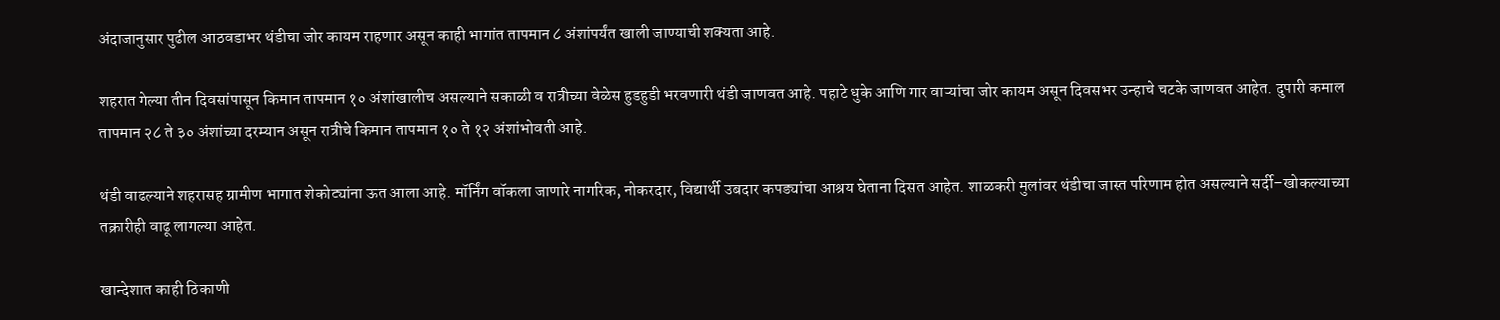अंदाजानुसार पुढील आठवडाभर थंडीचा जोर कायम राहणार असून काही भागांत तापमान ८ अंशांपर्यंत खाली जाण्याची शक्यता आहे.

शहरात गेल्या तीन दिवसांपासून किमान तापमान १० अंशांखालीच असल्याने सकाळी व रात्रीच्या वेळेस हुडहुडी भरवणारी थंडी जाणवत आहे. पहाटे धुके आणि गार वाऱ्यांचा जोर कायम असून दिवसभर उन्हाचे चटके जाणवत आहेत. दुपारी कमाल तापमान २८ ते ३० अंशांच्या दरम्यान असून रात्रीचे किमान तापमान १० ते १२ अंशांभोवती आहे.

थंडी वाढल्याने शहरासह ग्रामीण भागात शेकोट्यांना ऊत आला आहे. मॉर्निंग वॉकला जाणारे नागरिक, नोकरदार, विद्यार्थी उबदार कपड्यांचा आश्रय घेताना दिसत आहेत. शाळकरी मुलांवर थंडीचा जास्त परिणाम होत असल्याने सर्दी–खोकल्याच्या तक्रारीही वाढू लागल्या आहेत.

खान्देशात काही ठिकाणी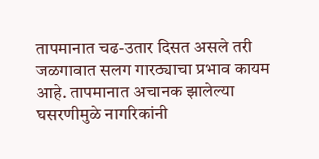तापमानात चढ-उतार दिसत असले तरी जळगावात सलग गारठ्याचा प्रभाव कायम आहे. तापमानात अचानक झालेल्या घसरणीमुळे नागरिकांनी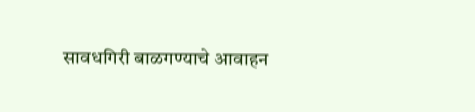सावधगिरी बाळगण्याचे आवाहन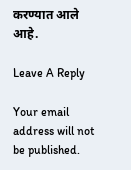करण्यात आले आहे.

Leave A Reply

Your email address will not be published.